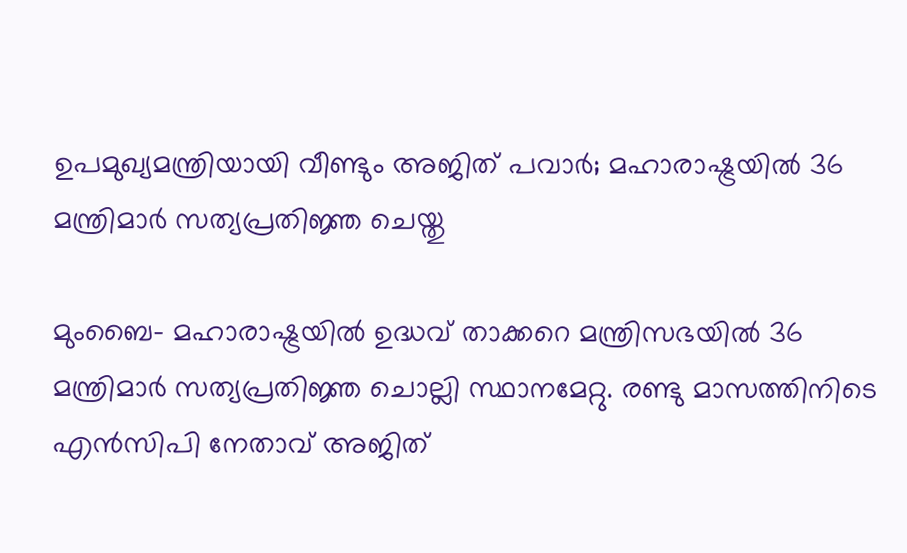ഉപമുഖ്യമന്ത്രിയായി വീണ്ടും അജിത് പവാര്‍; മഹാരാഷ്ട്രയില്‍ 36 മന്ത്രിമാര്‍ സത്യപ്രതിജ്ഞ ചെയ്തു

മുംബൈ- മഹാരാഷ്ട്രയില്‍ ഉദ്ധവ് താക്കറെ മന്ത്രിസഭയില്‍ 36 മന്ത്രിമാര്‍ സത്യപ്രതിജ്ഞ ചൊല്ലി സ്ഥാനമേറ്റു. രണ്ടു മാസത്തിനിടെ എന്‍സിപി നേതാവ് അജിത്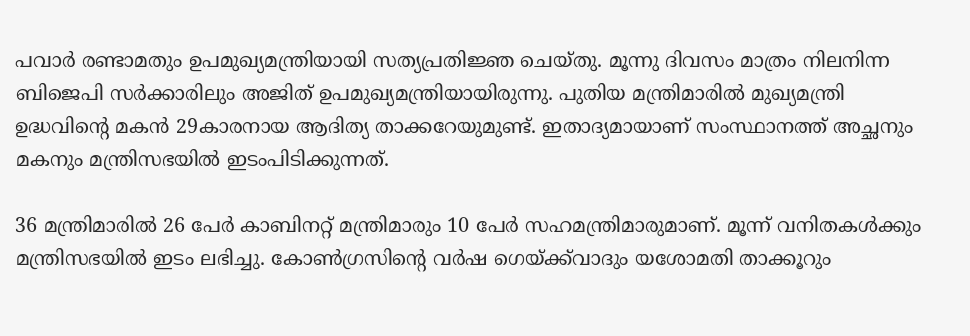പവാര്‍ രണ്ടാമതും ഉപമുഖ്യമന്ത്രിയായി സത്യപ്രതിജ്ഞ ചെയ്തു. മൂന്നു ദിവസം മാത്രം നിലനിന്ന ബിജെപി സര്‍ക്കാരിലും അജിത് ഉപമുഖ്യമന്ത്രിയായിരുന്നു. പുതിയ മന്ത്രിമാരില്‍ മുഖ്യമന്ത്രി ഉദ്ധവിന്റെ മകന്‍ 29കാരനായ ആദിത്യ താക്കറേയുമുണ്ട്. ഇതാദ്യമായാണ് സംസ്ഥാനത്ത് അച്ഛനും മകനും മന്ത്രിസഭയില്‍ ഇടംപിടിക്കുന്നത്.

36 മന്ത്രിമാരില്‍ 26 പേര്‍ കാബിനറ്റ് മന്ത്രിമാരും 10 പേര്‍ സഹമന്ത്രിമാരുമാണ്. മൂന്ന് വനിതകള്‍ക്കും മന്ത്രിസഭയില്‍ ഇടം ലഭിച്ചു. കോണ്‍ഗ്രസിന്റെ വര്‍ഷ ഗെയ്ക്ക്‌വാദും യശോമതി താക്കൂറും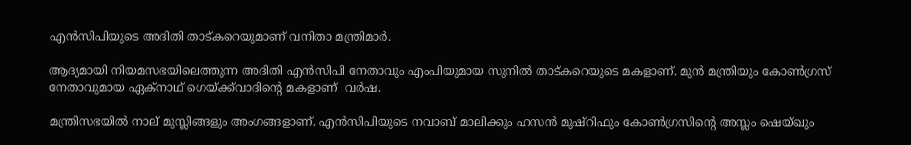എന്‍സിപിയുടെ അദിതി താട്കറെയുമാണ് വനിതാ മന്ത്രിമാര്‍.

ആദ്യമായി നിയമസഭയിലെത്തുന്ന അദിതി എന്‍സിപി നേതാവും എംപിയുമായ സുനില്‍ താട്കറെയുടെ മകളാണ്. മുന്‍ മന്ത്രിയും കോണ്‍ഗ്രസ് നേതാവുമായ ഏക്നാഥ് ഗെയ്ക്ക്‌വാദിന്റെ മകളാണ്  വര്‍ഷ.

മന്ത്രിസഭയില്‍ നാല് മുസ്ലിങ്ങളും അംഗങ്ങളാണ്. എന്‍സിപിയുടെ നവാബ് മാലിക്കും ഹസന്‍ മുഷ്‌റിഫും കോണ്‍ഗ്രസിന്റെ അസ്ലം ഷെയ്ഖും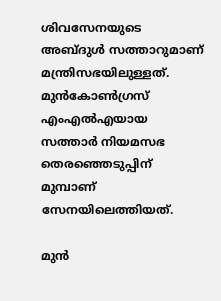ശിവസേനയുടെ അബ്ദുള്‍ സത്താറുമാണ് മന്ത്രിസഭയിലുള്ളത്. മുന്‍കോണ്‍ഗ്രസ് എംഎല്‍എയായ സത്താര്‍ നിയമസഭ തെരഞ്ഞെടുപ്പിന് മുമ്പാണ് സേനയിലെത്തിയത്.

മുന്‍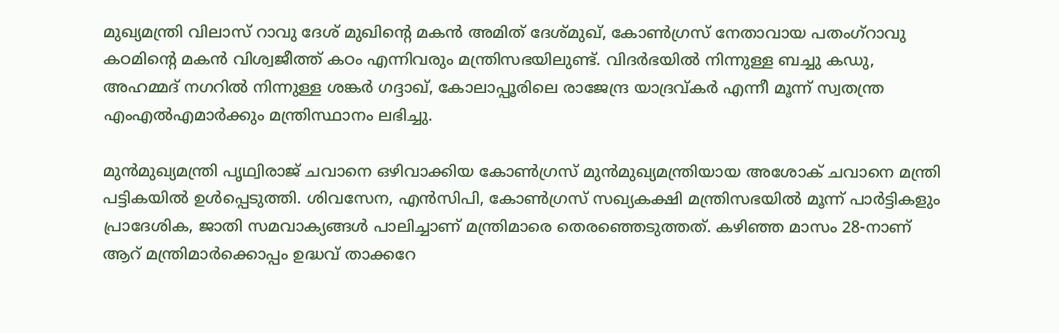മുഖ്യമന്ത്രി വിലാസ് റാവു ദേശ് മുഖിന്റെ മകന്‍ അമിത് ദേശ്മുഖ്, കോണ്‍ഗ്രസ് നേതാവായ പതംഗ്റാവു കഠമിന്റെ മകന്‍ വിശ്വജീത്ത് കഠം എന്നിവരും മന്ത്രിസഭയിലുണ്ട്. വിദര്‍ഭയില്‍ നിന്നുള്ള ബച്ചു കഡു, അഹമ്മദ് നഗറില്‍ നിന്നുള്ള ശങ്കര്‍ ഗദ്ദാഖ്, കോലാപ്പൂരിലെ രാജേന്ദ്ര യാദ്രവ്കര്‍ എന്നീ മൂന്ന് സ്വതന്ത്ര എംഎല്‍എമാര്‍ക്കും മന്ത്രിസ്ഥാനം ലഭിച്ചു.

മുന്‍മുഖ്യമന്ത്രി പൃഥ്വിരാജ് ചവാനെ ഒഴിവാക്കിയ കോണ്‍ഗ്രസ് മുന്‍മുഖ്യമന്ത്രിയായ അശോക് ചവാനെ മന്ത്രി പട്ടികയില്‍ ഉള്‍പ്പെടുത്തി. ശിവസേന, എന്‍സിപി, കോണ്‍ഗ്രസ് സഖ്യകക്ഷി മന്ത്രിസഭയില്‍ മൂന്ന് പാര്‍ട്ടികളും പ്രാദേശിക, ജാതി സമവാക്യങ്ങള്‍ പാലിച്ചാണ് മന്ത്രിമാരെ തെരഞ്ഞെടുത്തത്. കഴിഞ്ഞ മാസം 28-നാണ് ആറ് മന്ത്രിമാര്‍ക്കൊപ്പം ഉദ്ധവ് താക്കറേ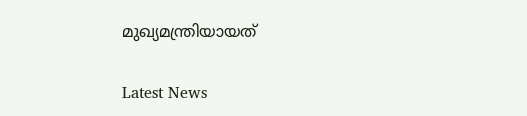മുഖ്യമന്ത്രിയായത്

Latest News